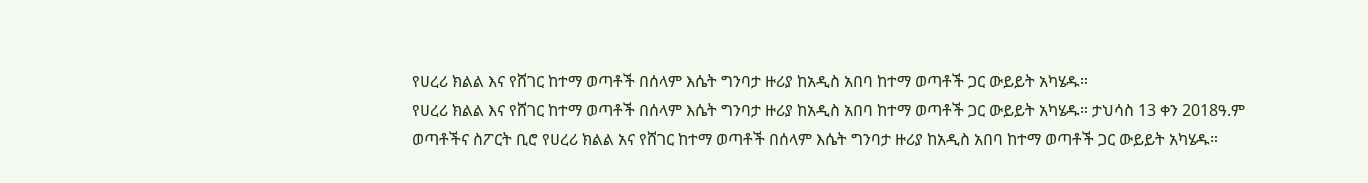የሀረሪ ክልል እና የሸገር ከተማ ወጣቶች በሰላም እሴት ግንባታ ዙሪያ ከአዲስ አበባ ከተማ ወጣቶች ጋር ውይይት አካሄዱ።
የሀረሪ ክልል እና የሸገር ከተማ ወጣቶች በሰላም እሴት ግንባታ ዙሪያ ከአዲስ አበባ ከተማ ወጣቶች ጋር ውይይት አካሄዱ። ታህሳስ 13 ቀን 2018ዓ.ም ወጣቶችና ስፖርት ቢሮ የሀረሪ ክልል አና የሸገር ከተማ ወጣቶች በሰላም እሴት ግንባታ ዙሪያ ከአዲስ አበባ ከተማ ወጣቶች ጋር ውይይት አካሄዱ።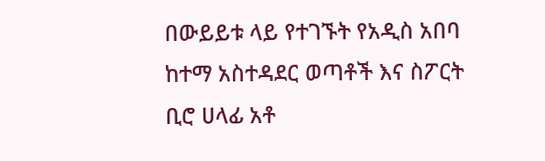በውይይቱ ላይ የተገኙት የአዲስ አበባ ከተማ አስተዳደር ወጣቶች እና ስፖርት ቢሮ ሀላፊ አቶ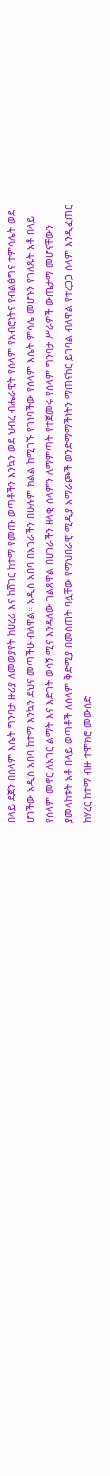በላይ ደጀን በሰላም እሴት ግንባታ ዙሪያ ለመወያየት ከሀረሪ እና ከሸገር ከተማ የመጡ ወጣቶችን እንኳን ወደ ህብረ ብሔራዊት የሰላም የአብሮነትና የብልፅግና ተምሳሌት ወደ ሆነችው አዲስ አበባ ከተማ እንኳን ደህና መጣችሁ ብለዋል። አዲስ አበባ በአገራችን በሁሉም ክልል ከሚገኙ የገነባችው የሰላም እሴት ምሳሌ መሆኑን የገለጹት አቶ በላይ የሰላም መኖር ለአገር ልማት እና እድገት ወሳኝ ሚና እንዳለው ገልጸዋል በሀገራችን ዘላቂ ሰላምን ለማምጣት የተጀመሩ የሰላም ግንባታ ሥራዎች ውጤታማ መሆናቸውን ያመላከቱት አቶ በላይ ወጣቶች ለሰላም ቅድሚያ በመስጠት ባሏቸው የማህበራዊ ሚዲያ አማራጮች ወንድማማችነትን ማጠናከር ይገባል ብለዋል የተረጋጋ ሰላም እንዲፈጠር ከሃረር ከተማ ብዙ ተሞክሮ መውሰድ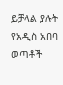ይቻላል ያሉት የአዲስ አበባ ወጣቶች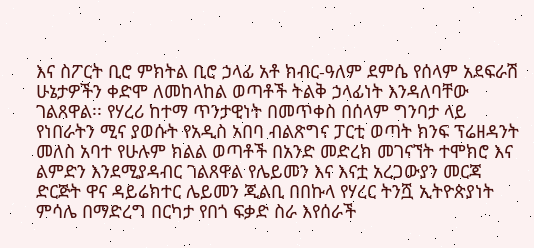እና ስፖርት ቢሮ ምክትል ቢሮ ኃላፊ አቶ ክብር-ዓለም ደምሴ የሰላም አደፍራሽ ሁኔታዎችን ቀድሞ ለመከላከል ወጣቶች ትልቅ ኃላፊነት እንዳለባቸው ገልጸዋል፡፡ የሃረሪ ከተማ ጥንታዊነት በመጥቀስ በሰላም ግንባታ ላይ የነበራትን ሚና ያወሱት የአዲስ አበባ ብልጽግና ፓርቲ ወጣት ክንፍ ፕሬዘዳንት መለስ አባተ የሁሉም ክልል ወጣቶች በአንድ መድረክ መገናኘት ተሞክሮ እና ልምድን እንደሚያዳብር ገልጸዋል የሌይመን እና እናቷ አረጋውያን መርጃ ድርጅት ዋና ዳይሬክተር ሌይመን ጂልቢ በበኩላ የሃረር ትንሿ ኢትዮጵያነት ምሳሌ በማድረግ በርካታ የበጎ ፍቃድ ስራ እየሰራች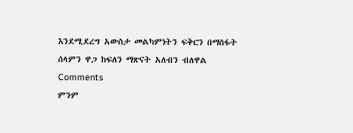እንደሚደረግ አውስታ መልካምነትን ፍቅርን በማስፋት ሰላምን ዋጋ ከፍለን ማጽናት አለብን ብለዋል
Comments
ምንም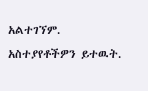አልተገኘም.
አስተያየቶችዎን ይተዉት.